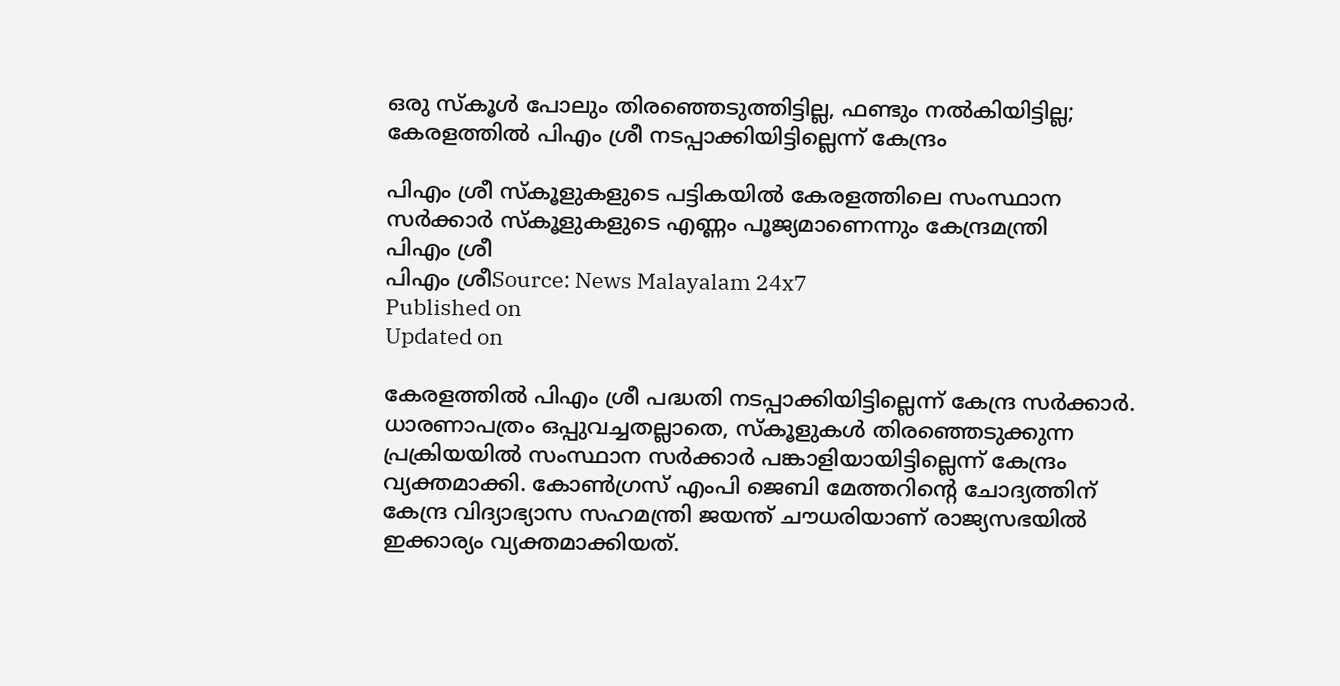ഒരു സ്കൂള്‍ പോലും തിരഞ്ഞെടുത്തിട്ടില്ല, ഫണ്ടും നല്‍കിയിട്ടില്ല; കേരളത്തിൽ പിഎം ശ്രീ നടപ്പാക്കിയിട്ടില്ലെന്ന് കേന്ദ്രം

പിഎം ശ്രീ സ്കൂളുകളുടെ പട്ടികയിൽ കേരളത്തിലെ സംസ്ഥാന സർക്കാർ സ്കൂളുകളുടെ എണ്ണം പൂജ്യമാണെന്നും കേന്ദ്രമന്ത്രി
പിഎം ശ്രീ
പിഎം ശ്രീSource: News Malayalam 24x7
Published on
Updated on

കേരളത്തില്‍ പിഎം ശ്രീ പദ്ധതി നടപ്പാക്കിയിട്ടില്ലെന്ന് കേന്ദ്ര സര്‍ക്കാര്‍. ധാരണാപത്രം ഒപ്പുവച്ചതല്ലാതെ, സ്കൂളുകള്‍ തിരഞ്ഞെടുക്കുന്ന പ്രക്രിയയില്‍ സംസ്ഥാന സര്‍ക്കാര്‍ പങ്കാളിയായിട്ടില്ലെന്ന് കേന്ദ്രം വ്യക്തമാക്കി. കോണ്‍ഗ്രസ് എംപി ജെബി മേത്തറിന്റെ ചോദ്യത്തിന് കേന്ദ്ര വിദ്യാഭ്യാസ സഹമന്ത്രി ജയന്ത് ചൗധരിയാണ് രാജ്യസഭയില്‍ ഇക്കാര്യം വ്യക്തമാക്കിയത്.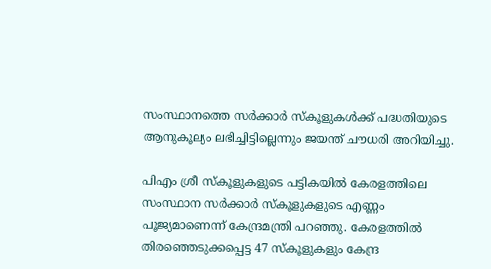സംസ്ഥാനത്തെ സര്‍ക്കാര്‍ സ്‌കൂളുകള്‍ക്ക് പദ്ധതിയുടെ ആനുകൂല്യം ലഭിച്ചിട്ടില്ലെന്നും ജയന്ത് ചൗധരി അറിയിച്ചു.

പിഎം ശ്രീ സ്കൂളുകളുടെ പട്ടികയിൽ കേരളത്തിലെ സംസ്ഥാന സർക്കാർ സ്കൂളുകളുടെ എണ്ണം പൂജ്യമാണെന്ന് കേന്ദ്രമന്ത്രി പറഞ്ഞു. കേരളത്തിൽ തിരഞ്ഞെടുക്കപ്പെട്ട 47 സ്കൂളുകളും കേന്ദ്ര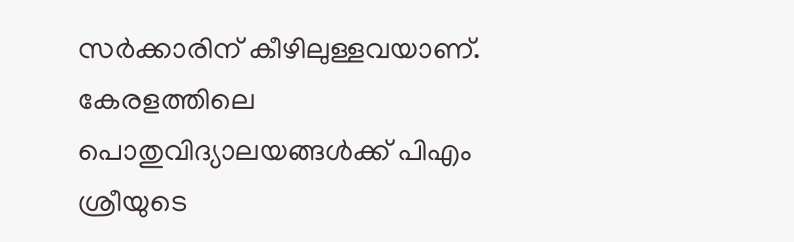സർക്കാരിന് കീഴിലുള്ളവയാണ്. കേരളത്തിലെ പൊതുവിദ്യാലയങ്ങൾക്ക് പിഎം ശ്രീയുടെ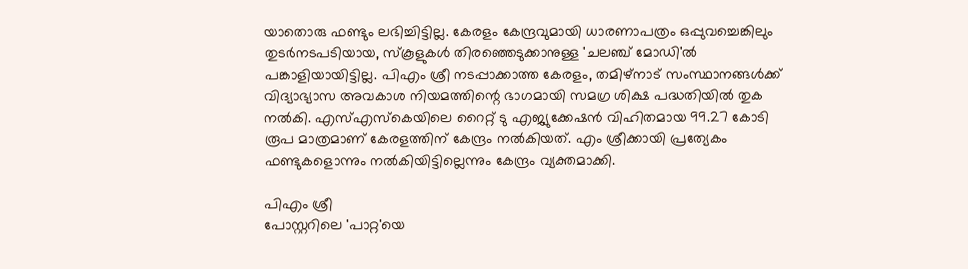യാതൊരു ഫണ്ടും ലഭിച്ചിട്ടില്ല. കേരളം കേന്ദ്രവുമായി ധാരണാപത്രം ഒപ്പുവച്ചെങ്കിലും തുടർനടപടിയായ, സ്കൂളുകള്‍ തിരഞ്ഞെടുക്കാനുള്ള 'ചലഞ്ച് മോഡി'ല്‍ പങ്കാളിയായിട്ടില്ല. പിഎം ശ്രീ നടപ്പാക്കാത്ത കേരളം, തമിഴ്‌നാട് സംസ്ഥാനങ്ങൾക്ക് വിദ്യാഭ്യാസ അവകാശ നിയമത്തിന്റെ ഭാഗമായി സമഗ്ര ശിക്ഷ പദ്ധതിയിൽ തുക നൽകി. എസ്എസ്കെയിലെ റൈറ്റ് ടു എജ്യുക്കേഷൻ വിഹിതമായ 99.27 കോടി രൂപ മാത്രമാണ് കേരളത്തിന് കേന്ദ്രം നൽകിയത്. എം ശ്രീക്കായി പ്രത്യേകം ഫണ്ടുകളൊന്നും നൽകിയിട്ടില്ലെന്നും കേന്ദ്രം വ്യക്തമാക്കി.

പിഎം ശ്രീ
പോസ്റ്ററിലെ 'പാറ്റ'യെ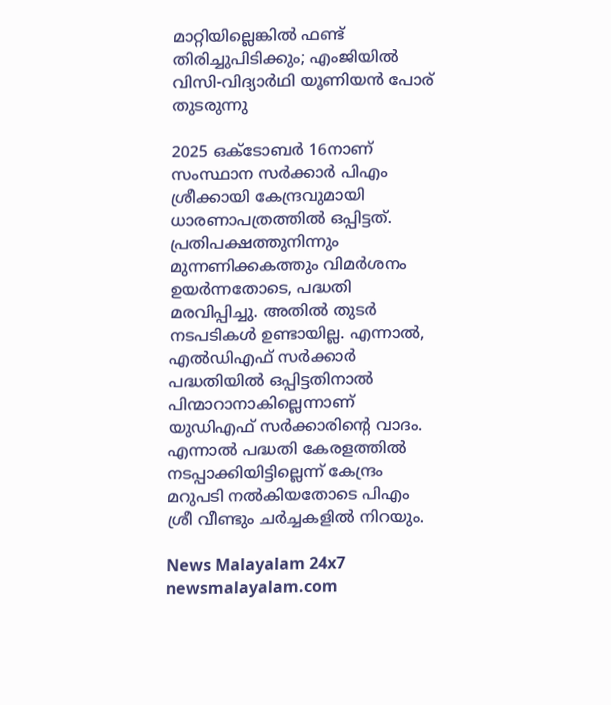മാറ്റിയില്ലെങ്കില്‍ ഫണ്ട് തിരിച്ചുപിടിക്കും; എംജിയില്‍ വിസി-വിദ്യാർഥി യൂണിയന്‍ പോര് തുടരുന്നു

2025 ഒക്ടോബര്‍ 16നാണ് സംസ്ഥാന സർക്കാർ പിഎം ശ്രീക്കായി കേന്ദ്രവുമായി ധാരണാപത്രത്തിൽ ഒപ്പിട്ടത്. പ്രതിപക്ഷത്തുനിന്നും മുന്നണിക്കകത്തും വിമര്‍ശനം ഉയര്‍ന്നതോടെ, പദ്ധതി മരവിപ്പിച്ചു. അതില്‍ തുടര്‍ നടപടികള്‍ ഉണ്ടായില്ല. എന്നാല്‍, എല്‍ഡിഎഫ് സര്‍ക്കാര്‍ പദ്ധതിയില്‍ ഒപ്പിട്ടതിനാല്‍ പിന്മാറാനാകില്ലെന്നാണ് യുഡിഎഫ് സര്‍ക്കാരിന്റെ വാദം. എന്നാല്‍ പദ്ധതി കേരളത്തില്‍ നടപ്പാക്കിയിട്ടില്ലെന്ന് കേന്ദ്രം മറുപടി നല്‍കിയതോടെ പിഎം ശ്രീ വീണ്ടും ചര്‍ച്ചകളില്‍ നിറയും.

News Malayalam 24x7
newsmalayalam.com